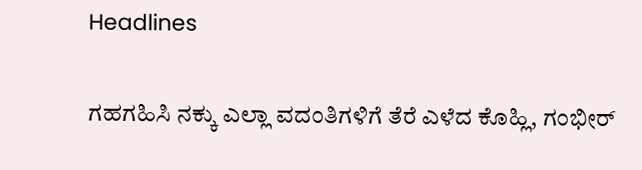Headlines

ಗಹಗಹಿಸಿ ನಕ್ಕು ಎಲ್ಲಾ ವದಂತಿಗಳಿಗೆ ತೆರೆ ಎಳೆದ ಕೊಹ್ಲಿ, ಗಂಭೀರ್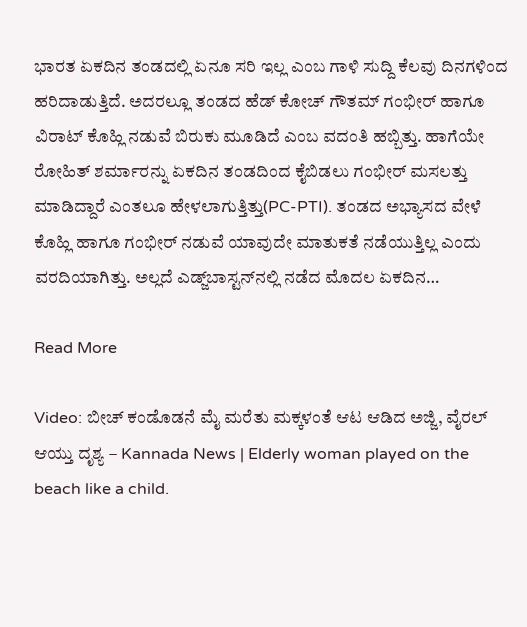ಭಾರತ ಏಕದಿನ ತಂಡದಲ್ಲಿ ಏನೂ ಸರಿ ಇಲ್ಲ ಎಂಬ ಗಾಳಿ ಸುದ್ದಿ ಕೆಲವು ದಿನಗಳಿಂದ ಹರಿದಾಡುತ್ತಿದೆ. ಅದರಲ್ಲೂ ತಂಡದ ಹೆಡ್ ಕೋಚ್ ಗೌತಮ್ ಗಂಭೀರ್ ಹಾಗೂ ವಿರಾಟ್ ಕೊಹ್ಲಿ ನಡುವೆ ಬಿರುಕು ಮೂಡಿದೆ ಎಂಬ ವದಂತಿ ಹಬ್ಬಿತ್ತು. ಹಾಗೆಯೇ ರೋಹಿತ್ ಶರ್ಮಾರನ್ನು ಏಕದಿನ ತಂಡದಿಂದ ಕೈಬಿಡಲು ಗಂಭೀರ್ ಮಸಲತ್ತು ಮಾಡಿದ್ದಾರೆ ಎಂತಲೂ ಹೇಳಲಾಗುತ್ತಿತ್ತು(PC-PTI). ತಂಡದ ಅಭ್ಯಾಸದ ವೇಳೆ ಕೊಹ್ಲಿ ಹಾಗೂ ಗಂಭೀರ್ ನಡುವೆ ಯಾವುದೇ ಮಾತುಕತೆ ನಡೆಯುತ್ತಿಲ್ಲ ಎಂದು ವರದಿಯಾಗಿತ್ತು. ಅಲ್ಲದೆ ಎಡ್ಜ್‌ಬಾಸ್ಟನ್‌ನಲ್ಲಿ ನಡೆದ ಮೊದಲ ಏಕದಿನ…

Read More

Video: ಬೀಚ್ ಕಂಡೊಡನೆ ಮೈ ಮರೆತು ಮಕ್ಕಳಂತೆ ಆಟ ಆಡಿದ ಅಜ್ಜಿ, ವೈರಲ್ ಆಯ್ತು ದೃಶ್ಯ – Kannada News | Elderly woman played on the beach like a child.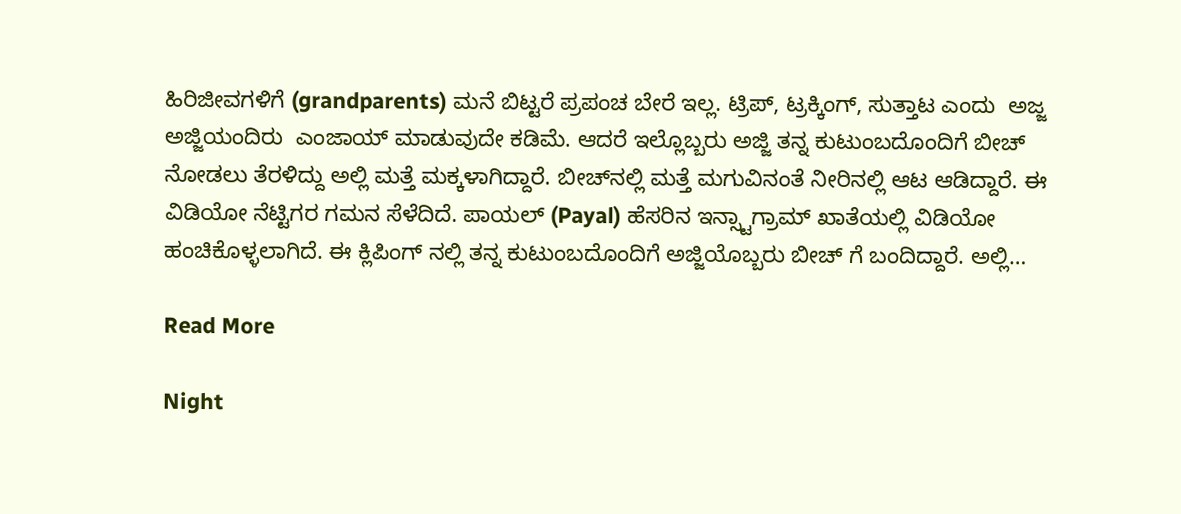ಹಿರಿಜೀವಗಳಿಗೆ (grandparents) ಮನೆ ಬಿಟ್ಟರೆ ಪ್ರಪಂಚ ಬೇರೆ ಇಲ್ಲ. ಟ್ರಿಪ್, ಟ್ರಕ್ಕಿಂಗ್, ಸುತ್ತಾಟ ಎಂದು  ಅಜ್ಜ ಅಜ್ಜಿಯಂದಿರು  ಎಂಜಾಯ್ ಮಾಡುವುದೇ ಕಡಿಮೆ. ಆದರೆ ಇಲ್ಲೊಬ್ಬರು ಅಜ್ಜಿ ತನ್ನ ಕುಟುಂಬದೊಂದಿಗೆ ಬೀಚ್ ನೋಡಲು ತೆರಳಿದ್ದು ಅಲ್ಲಿ ಮತ್ತೆ ಮಕ್ಕಳಾಗಿದ್ದಾರೆ. ಬೀಚ್‌ನಲ್ಲಿ ಮತ್ತೆ ಮಗುವಿನಂತೆ ನೀರಿನಲ್ಲಿ ಆಟ ಆಡಿದ್ದಾರೆ. ಈ ವಿಡಿಯೋ ನೆಟ್ಟಿಗರ ಗಮನ ಸೆಳೆದಿದೆ. ಪಾಯಲ್ (Payal) ಹೆಸರಿನ ಇನ್ಸ್ಟಾಗ್ರಾಮ್ ಖಾತೆಯಲ್ಲಿ ವಿಡಿಯೋ ಹಂಚಿಕೊಳ್ಳಲಾಗಿದೆ. ಈ ಕ್ಲಿಪಿಂಗ್ ನಲ್ಲಿ ತನ್ನ ಕುಟುಂಬದೊಂದಿಗೆ ಅಜ್ಜಿಯೊಬ್ಬರು ಬೀಚ್ ಗೆ ಬಂದಿದ್ದಾರೆ. ಅಲ್ಲಿ…

Read More

Night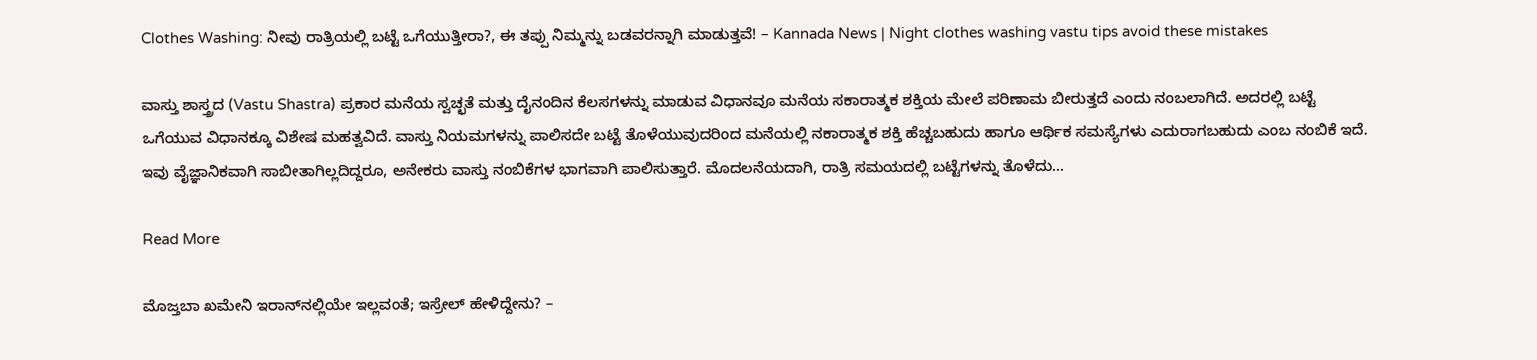Clothes Washing: ನೀವು ರಾತ್ರಿಯಲ್ಲಿ ಬಟ್ಟೆ ಒಗೆಯುತ್ತೀರಾ?, ಈ ತಪ್ಪು ನಿಮ್ಮನ್ನು ಬಡವರನ್ನಾಗಿ ಮಾಡುತ್ತವೆ! – Kannada News | Night clothes washing vastu tips avoid these mistakes

ವಾಸ್ತು ಶಾಸ್ತ್ರದ (Vastu Shastra) ಪ್ರಕಾರ ಮನೆಯ ಸ್ವಚ್ಛತೆ ಮತ್ತು ದೈನಂದಿನ ಕೆಲಸಗಳನ್ನು ಮಾಡುವ ವಿಧಾನವೂ ಮನೆಯ ಸಕಾರಾತ್ಮಕ ಶಕ್ತಿಯ ಮೇಲೆ ಪರಿಣಾಮ ಬೀರುತ್ತದೆ ಎಂದು ನಂಬಲಾಗಿದೆ. ಅದರಲ್ಲಿ ಬಟ್ಟೆ ಒಗೆಯುವ ವಿಧಾನಕ್ಕೂ ವಿಶೇಷ ಮಹತ್ವವಿದೆ. ವಾಸ್ತು ನಿಯಮಗಳನ್ನು ಪಾಲಿಸದೇ ಬಟ್ಟೆ ತೊಳೆಯುವುದರಿಂದ ಮನೆಯಲ್ಲಿ ನಕಾರಾತ್ಮಕ ಶಕ್ತಿ ಹೆಚ್ಚಬಹುದು ಹಾಗೂ ಆರ್ಥಿಕ ಸಮಸ್ಯೆಗಳು ಎದುರಾಗಬಹುದು ಎಂಬ ನಂಬಿಕೆ ಇದೆ. ಇವು ವೈಜ್ಞಾನಿಕವಾಗಿ ಸಾಬೀತಾಗಿಲ್ಲದಿದ್ದರೂ, ಅನೇಕರು ವಾಸ್ತು ನಂಬಿಕೆಗಳ ಭಾಗವಾಗಿ ಪಾಲಿಸುತ್ತಾರೆ. ಮೊದಲನೆಯದಾಗಿ, ರಾತ್ರಿ ಸಮಯದಲ್ಲಿ ಬಟ್ಟೆಗಳನ್ನು ತೊಳೆದು…

Read More

ಮೊಜ್ತಬಾ ಖಮೇನಿ ಇರಾನ್‌ನಲ್ಲಿಯೇ ಇಲ್ಲವಂತೆ; ಇಸ್ರೇಲ್ ಹೇಳಿದ್ದೇನು? –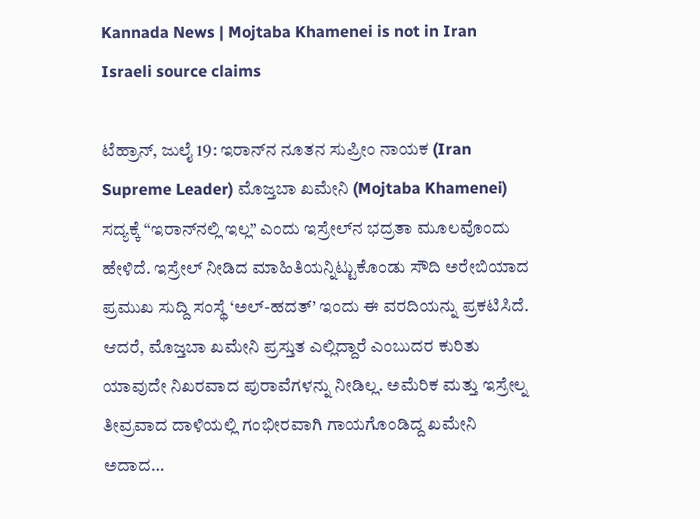Kannada News | Mojtaba Khamenei is not in Iran Israeli source claims

ಟೆಹ್ರಾನ್, ಜುಲೈ 19: ಇರಾನ್‌ನ ನೂತನ ಸುಪ್ರೀಂ ನಾಯಕ (Iran Supreme Leader) ಮೊಜ್ತಬಾ ಖಮೇನಿ (Mojtaba Khamenei) ಸದ್ಯಕ್ಕೆ “ಇರಾನ್‌ನಲ್ಲಿ ಇಲ್ಲ” ಎಂದು ಇಸ್ರೇಲ್‌ನ ಭದ್ರತಾ ಮೂಲವೊಂದು ಹೇಳಿದೆ. ಇಸ್ರೇಲ್ ನೀಡಿದ ಮಾಹಿತಿಯನ್ನಿಟ್ಟುಕೊಂಡು ಸೌದಿ ಅರೇಬಿಯಾದ ಪ್ರಮುಖ ಸುದ್ದಿ ಸಂಸ್ಥೆ ‘ಅಲ್-ಹದತ್’ ಇಂದು ಈ ವರದಿಯನ್ನು ಪ್ರಕಟಿಸಿದೆ. ಆದರೆ, ಮೊಜ್ತಬಾ ಖಮೇನಿ ಪ್ರಸ್ತುತ ಎಲ್ಲಿದ್ದಾರೆ ಎಂಬುದರ ಕುರಿತು ಯಾವುದೇ ನಿಖರವಾದ ಪುರಾವೆಗಳನ್ನು ನೀಡಿಲ್ಲ. ಅಮೆರಿಕ ಮತ್ತು ಇಸ್ರೇಲ್ನ ತೀವ್ರವಾದ ದಾಳಿಯಲ್ಲಿ ಗಂಭೀರವಾಗಿ ಗಾಯಗೊಂಡಿದ್ದ ಖಮೇನಿ ಅದಾದ…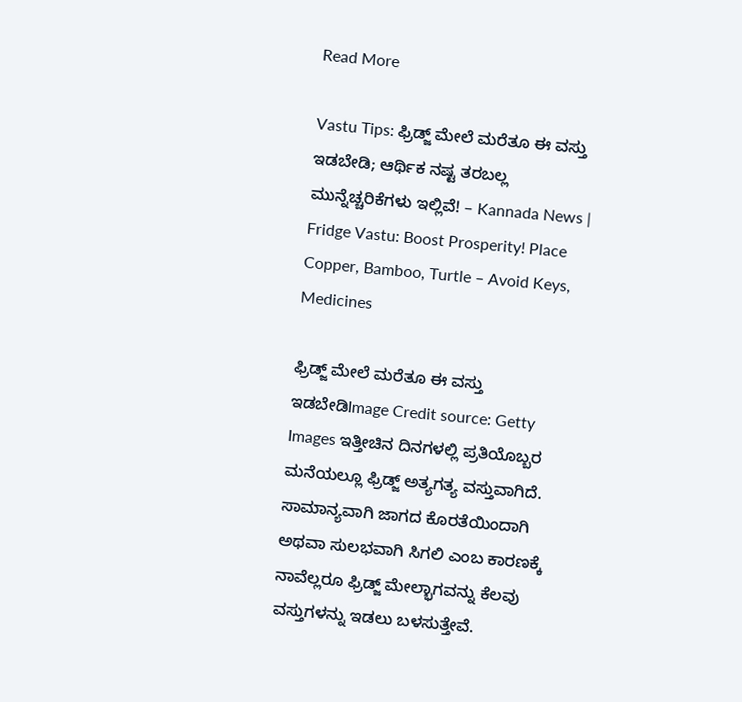Read More

Vastu Tips: ಫ್ರಿಡ್ಜ್ ಮೇಲೆ ಮರೆತೂ ಈ ವಸ್ತು ಇಡಬೇಡಿ; ಆರ್ಥಿಕ ನಷ್ಟ ತರಬಲ್ಲ ಮುನ್ನೆಚ್ಚರಿಕೆಗಳು ಇಲ್ಲಿವೆ! – Kannada News | Fridge Vastu: Boost Prosperity! Place Copper, Bamboo, Turtle – Avoid Keys, Medicines

ಫ್ರಿಡ್ಜ್ ಮೇಲೆ ಮರೆತೂ ಈ ವಸ್ತು ಇಡಬೇಡಿImage Credit source: Getty Images ಇತ್ತೀಚಿನ ದಿನಗಳಲ್ಲಿ ಪ್ರತಿಯೊಬ್ಬರ ಮನೆಯಲ್ಲೂ ಫ್ರಿಡ್ಜ್ ಅತ್ಯಗತ್ಯ ವಸ್ತುವಾಗಿದೆ. ಸಾಮಾನ್ಯವಾಗಿ ಜಾಗದ ಕೊರತೆಯಿಂದಾಗಿ ಅಥವಾ ಸುಲಭವಾಗಿ ಸಿಗಲಿ ಎಂಬ ಕಾರಣಕ್ಕೆ ನಾವೆಲ್ಲರೂ ಫ್ರಿಡ್ಜ್ ಮೇಲ್ಭಾಗವನ್ನು ಕೆಲವು ವಸ್ತುಗಳನ್ನು ಇಡಲು ಬಳಸುತ್ತೇವೆ.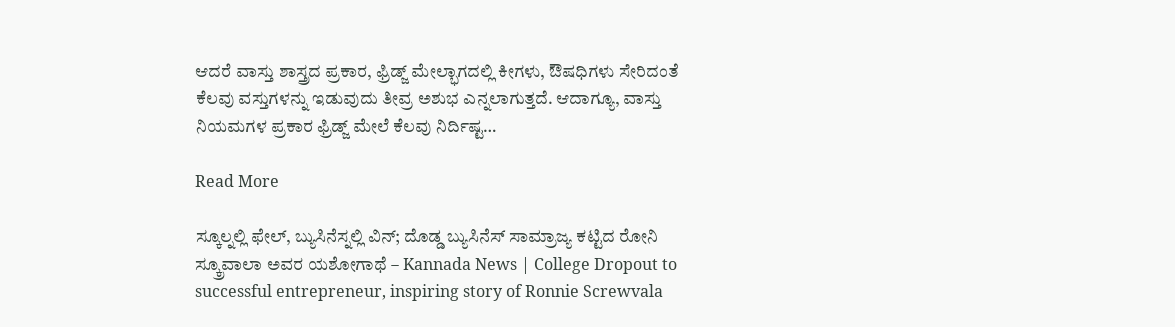ಆದರೆ ವಾಸ್ತು ಶಾಸ್ತ್ರದ ಪ್ರಕಾರ, ಫ್ರಿಡ್ಜ್ ಮೇಲ್ಭಾಗದಲ್ಲಿ ಕೀಗಳು, ಔಷಧಿಗಳು ಸೇರಿದಂತೆ ಕೆಲವು ವಸ್ತುಗಳನ್ನು ಇಡುವುದು ತೀವ್ರ ಅಶುಭ ಎನ್ನಲಾಗುತ್ತದೆ. ಆದಾಗ್ಯೂ, ವಾಸ್ತು ನಿಯಮಗಳ ಪ್ರಕಾರ ಫ್ರಿಡ್ಜ್ ಮೇಲೆ ಕೆಲವು ನಿರ್ದಿಷ್ಟ…

Read More

ಸ್ಕೂಲ್ನಲ್ಲಿ ಫೇಲ್, ಬ್ಯುಸಿನೆಸ್ನಲ್ಲಿ ವಿನ್; ದೊಡ್ಡ ಬ್ಯುಸಿನೆಸ್ ಸಾಮ್ರಾಜ್ಯ ಕಟ್ಟಿದ ರೋನಿ ಸ್ಕ್ರೂವಾಲಾ ಅವರ ಯಶೋಗಾಥೆ – Kannada News | College Dropout to successful entrepreneur, inspiring story of Ronnie Screwvala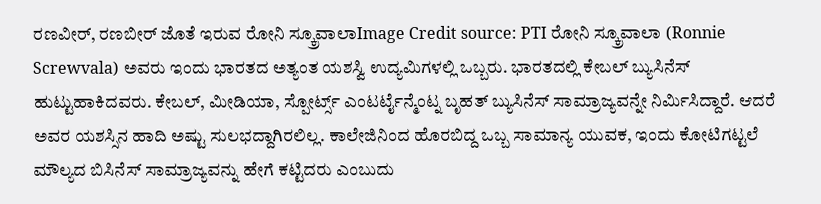ರಣವೀರ್, ರಣಬೀರ್ ಜೊತೆ ಇರುವ ರೋನಿ ಸ್ಕ್ರೂವಾಲಾImage Credit source: PTI ರೋನಿ ಸ್ಕ್ರೂವಾಲಾ (Ronnie Screwvala) ಅವರು ಇಂದು ಭಾರತದ ಅತ್ಯಂತ ಯಶಸ್ವಿ ಉದ್ಯಮಿಗಳಲ್ಲಿ ಒಬ್ಬರು. ಭಾರತದಲ್ಲಿ ಕೇಬಲ್ ಬ್ಯುಸಿನೆಸ್ ಹುಟ್ಟುಹಾಕಿದವರು. ಕೇಬಲ್, ಮೀಡಿಯಾ, ಸ್ಪೋರ್ಟ್ಸ್ ಎಂಟರ್ಟೈನ್ಮೆಂಟ್ನ ಬೃಹತ್ ಬ್ಯುಸಿನೆಸ್ ಸಾಮ್ರಾಜ್ಯವನ್ನೇ ನಿರ್ಮಿಸಿದ್ದಾರೆ. ಆದರೆ ಅವರ ಯಶಸ್ಸಿನ ಹಾದಿ ಅಷ್ಟು ಸುಲಭದ್ದಾಗಿರಲಿಲ್ಲ. ಕಾಲೇಜಿನಿಂದ ಹೊರಬಿದ್ದ ಒಬ್ಬ ಸಾಮಾನ್ಯ ಯುವಕ, ಇಂದು ಕೋಟಿಗಟ್ಟಲೆ ಮೌಲ್ಯದ ಬಿಸಿನೆಸ್ ಸಾಮ್ರಾಜ್ಯವನ್ನು ಹೇಗೆ ಕಟ್ಟಿದರು ಎಂಬುದು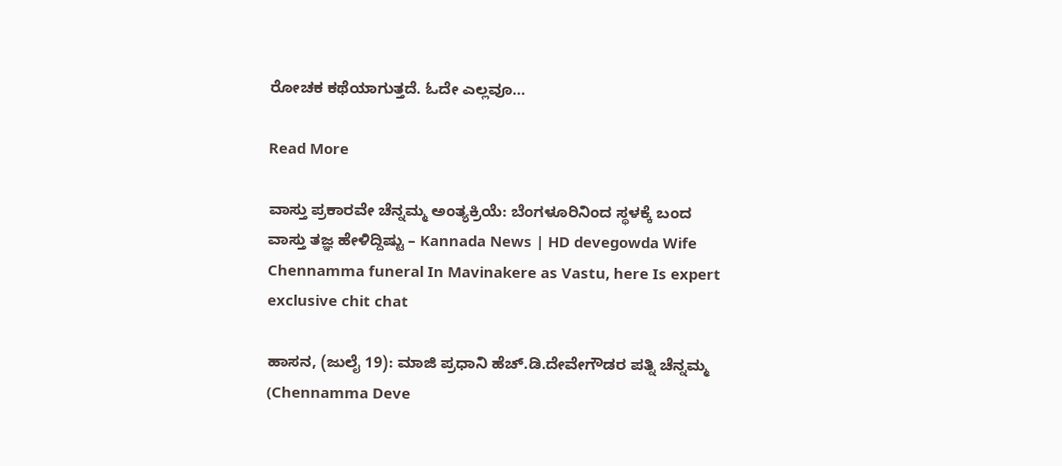ರೋಚಕ ಕಥೆಯಾಗುತ್ತದೆ. ಓದೇ ಎಲ್ಲವೂ…

Read More

ವಾಸ್ತು ಪ್ರಕಾರವೇ ಚೆನ್ನಮ್ಮ ಅಂತ್ಯಕ್ರಿಯೆ: ಬೆಂಗಳೂರಿನಿಂದ ಸ್ಥಳಕ್ಕೆ ಬಂದ ವಾಸ್ತು ತಜ್ಞ ಹೇಳಿದ್ದಿಷ್ಟು – Kannada News | HD devegowda Wife Chennamma funeral In Mavinakere as Vastu, here Is expert exclusive chit chat

ಹಾಸನ, (ಜುಲೈ 19): ಮಾಜಿ ಪ್ರಧಾನಿ ಹೆಚ್.ಡಿ.ದೇವೇಗೌಡರ ಪತ್ನಿ ಚೆನ್ನಮ್ಮ (Chennamma Deve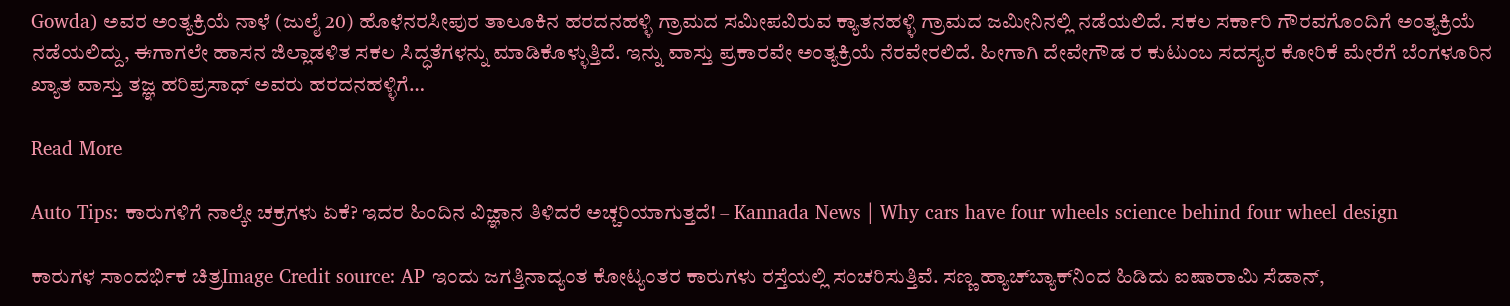Gowda) ಅವರ ಅಂತ್ಯಕ್ರಿಯೆ ನಾಳೆ (ಜುಲೈ 20) ಹೊಳೆನರಸೀಪುರ ತಾಲೂಕಿನ ಹರದನಹಳ್ಳಿ ಗ್ರಾಮದ ಸಮೀಪವಿರುವ ಕ್ಯಾತನಹಳ್ಳಿ ಗ್ರಾಮದ ಜಮೀನಿನಲ್ಲಿ ನಡೆಯಲಿದೆ. ಸಕಲ ಸರ್ಕಾರಿ ಗೌರವಗೊಂದಿಗೆ ಅಂತ್ಯಕ್ರಿಯೆ ನಡೆಯಲಿದ್ದು, ಈಗಾಗಲೇ ಹಾಸನ ಜಿಲ್ಲಾಡಳಿತ ಸಕಲ ಸಿದ್ಧತೆಗಳನ್ನು ಮಾಡಿಕೊಳ್ಳುತ್ತಿದೆ. ಇನ್ನು ವಾಸ್ತು ಪ್ರಕಾರವೇ ಅಂತ್ಯಕ್ರಿಯೆ ನೆರವೇರಲಿದೆ. ಹೀಗಾಗಿ ದೇವೇಗೌಡ ರ ಕುಟುಂಬ ಸದಸ್ಯರ ಕೋರಿಕೆ ಮೇರೆಗೆ ಬೆಂಗಳೂರಿನ ಖ್ಯಾತ ವಾಸ್ತು ತಜ್ಞ ಹರಿಪ್ರಸಾಧ್ ಅವರು ಹರದನಹಳ್ಳಿಗೆ…

Read More

Auto Tips: ಕಾರುಗಳಿಗೆ ನಾಲ್ಕೇ ಚಕ್ರಗಳು ಏಕೆ? ಇದರ ಹಿಂದಿನ ವಿಜ್ಞಾನ ತಿಳಿದರೆ ಅಚ್ಚರಿಯಾಗುತ್ತದೆ! – Kannada News | Why cars have four wheels science behind four wheel design

ಕಾರುಗಳ ಸಾಂದರ್ಭಿಕ ಚಿತ್ರImage Credit source: AP ಇಂದು ಜಗತ್ತಿನಾದ್ಯಂತ ಕೋಟ್ಯಂತರ ಕಾರುಗಳು ರಸ್ತೆಯಲ್ಲಿ ಸಂಚರಿಸುತ್ತಿವೆ. ಸಣ್ಣ ಹ್ಯಾಚ್‌ಬ್ಯಾಕ್‌ನಿಂದ ಹಿಡಿದು ಐಷಾರಾಮಿ ಸೆಡಾನ್‌,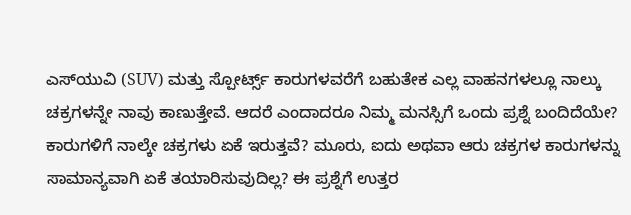ಎಸ್‌ಯುವಿ (SUV) ಮತ್ತು ಸ್ಪೋರ್ಟ್ಸ್ ಕಾರುಗಳವರೆಗೆ ಬಹುತೇಕ ಎಲ್ಲ ವಾಹನಗಳಲ್ಲೂ ನಾಲ್ಕು ಚಕ್ರಗಳನ್ನೇ ನಾವು ಕಾಣುತ್ತೇವೆ. ಆದರೆ ಎಂದಾದರೂ ನಿಮ್ಮ ಮನಸ್ಸಿಗೆ ಒಂದು ಪ್ರಶ್ನೆ ಬಂದಿದೆಯೇ? ಕಾರುಗಳಿಗೆ ನಾಲ್ಕೇ ಚಕ್ರಗಳು ಏಕೆ ಇರುತ್ತವೆ? ಮೂರು, ಐದು ಅಥವಾ ಆರು ಚಕ್ರಗಳ ಕಾರುಗಳನ್ನು ಸಾಮಾನ್ಯವಾಗಿ ಏಕೆ ತಯಾರಿಸುವುದಿಲ್ಲ? ಈ ಪ್ರಶ್ನೆಗೆ ಉತ್ತರ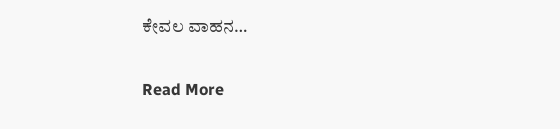ಕೇವಲ ವಾಹನ…

Read More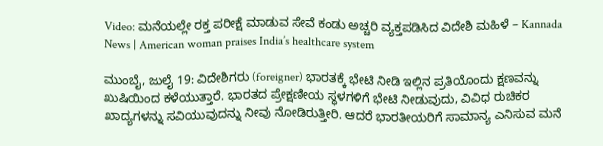Video: ಮನೆಯಲ್ಲೇ ರಕ್ತ ಪರೀಕ್ಷೆ ಮಾಡುವ ಸೇವೆ ಕಂಡು ಅಚ್ಚರಿ ವ್ಯಕ್ತಪಡಿಸಿದ ವಿದೇಶಿ ಮಹಿಳೆ – Kannada News | American woman praises India’s healthcare system

ಮುಂಬೈ, ಜುಲೈ 19: ವಿದೇಶಿಗರು (foreigner) ಭಾರತಕ್ಕೆ ಭೇಟಿ ನೀಡಿ ಇಲ್ಲಿನ ಪ್ರತಿಯೊಂದು ಕ್ಷಣವನ್ನು ಖುಷಿಯಿಂದ ಕಳೆಯುತ್ತಾರೆ. ಭಾರತದ ಪ್ರೇಕ್ಷಣೀಯ ಸ್ಥಳಗಳಿಗೆ ಭೇಟಿ ನೀಡುವುದು, ವಿವಿಧ ರುಚಿಕರ ಖಾದ್ಯಗಳನ್ನು ಸವಿಯುವುದನ್ನು ನೀವು ನೋಡಿರುತ್ತೀರಿ. ಆದರೆ ಭಾರತೀಯರಿಗೆ ಸಾಮಾನ್ಯ ಎನಿಸುವ ಮನೆ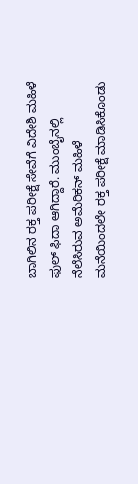ಬಾಗಿಲಿನ ರಕ್ತ ಪರೀಕ್ಷೆ ಸೇವೆಗೆ ವಿದೇಶಿ ಮಹಿಳೆ ಫುಲ್ ಫಿದಾ ಆಗಿದ್ದಾರೆ. ಮುಂಬೈನಲ್ಲಿ ನೆಲೆಸಿರುವ ಅಮೆರಿಕನ್ ಮಹಿಳೆ ಮನೆಯಿಂದಲೇ ರಕ್ತ ಪರೀಕ್ಷೆ ಮಾಡಿಸಿಕೊಂಡು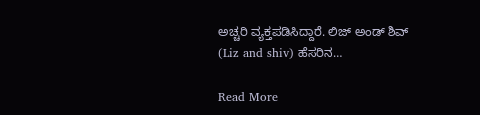ಅಚ್ಚರಿ ವ್ಯಕ್ತಪಡಿಸಿದ್ದಾರೆ. ಲಿಜ್ ಅಂಡ್ ಶಿವ್ (Liz and shiv) ಹೆಸರಿನ…

Read More